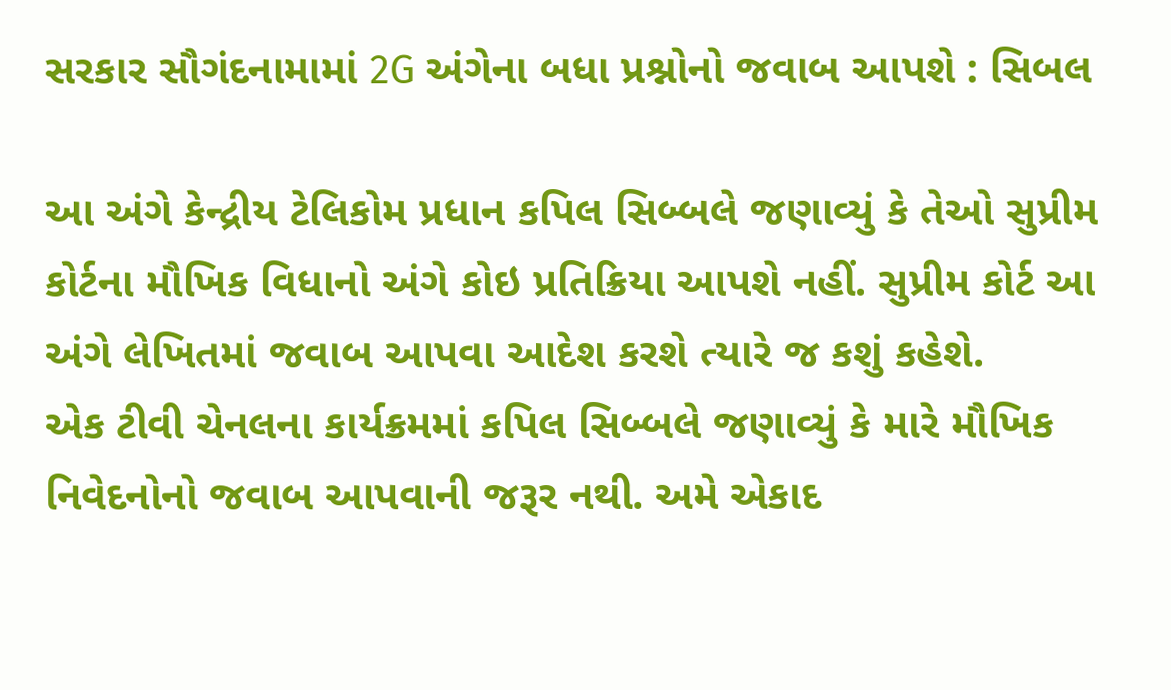સરકાર સૌગંદનામામાં 2G અંગેના બધા પ્રશ્નોનો જવાબ આપશે : સિબલ

આ અંગે કેન્દ્રીય ટેલિકોમ પ્રધાન કપિલ સિબ્બલે જણાવ્યું કે તેઓ સુપ્રીમ કોર્ટના મૌખિક વિધાનો અંગે કોઇ પ્રતિક્રિયા આપશે નહીં. સુપ્રીમ કોર્ટ આ અંગે લેખિતમાં જવાબ આપવા આદેશ કરશે ત્યારે જ કશું કહેશે.
એક ટીવી ચેનલના કાર્યક્રમમાં કપિલ સિબ્બલે જણાવ્યું કે મારે મૌખિક નિવેદનોનો જવાબ આપવાની જરૂર નથી. અમે એકાદ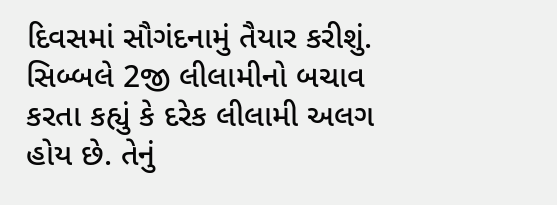દિવસમાં સૌગંદનામું તૈયાર કરીશું. સિબ્બલે 2જી લીલામીનો બચાવ કરતા કહ્યું કે દરેક લીલામી અલગ હોય છે. તેનું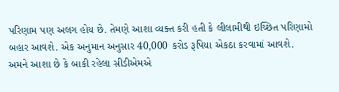પરિણામ પણ અલગ હોય છે. તેમણે આશા વ્યક્ત કરી હતી કે લીલામીથી ઇચ્છિત પરિણામો બહાર આવશે. એક અનુમાન અનુસાર 40,000 કરોડ રૂપિયા એકઠા કરવામાં આવશે. અમને આશા છે કે બાકી રહેલા સીડીએમએ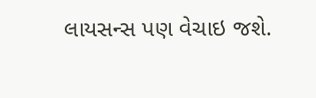લાયસન્સ પણ વેચાઇ જશે.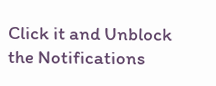Click it and Unblock the Notifications